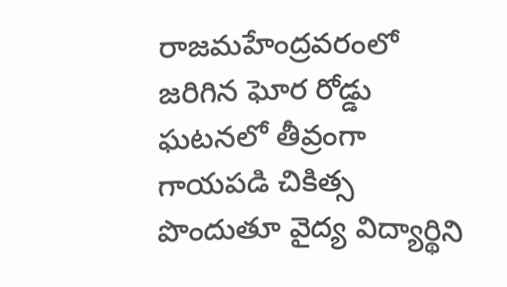రాజమహేంద్రవరంలో జరిగిన ఘోర రోడ్డు ఘటనలో తీవ్రంగా గాయపడి చికిత్స పొందుతూ వైద్య విద్యార్థిని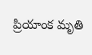ప్రియాంక మృతి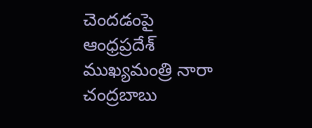చెందడంపై ఆంధ్రప్రదేశ్ ముఖ్యమంత్రి నారా చంద్రబాబు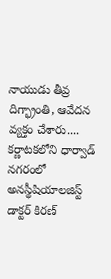నాయుడు తీవ్ర దిగ్భ్రాంతి, ఆవేదన వ్యక్తం చేశారు....
కర్ణాటకలోని ధార్వాడ్ నగరంలో అనస్థీషియాలజిస్ట్ డాక్టర్ కిరణ్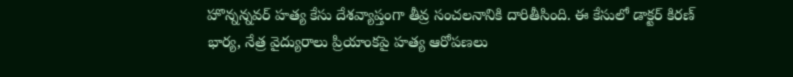హొన్నన్నవర్ హత్య కేసు దేశవ్యాప్తంగా తీవ్ర సంచలనానికి దారితీసింది. ఈ కేసులో డాక్టర్ కిరణ్ భార్య, నేత్ర వైద్యురాలు ప్రియాంకపై హత్య ఆరోపణలు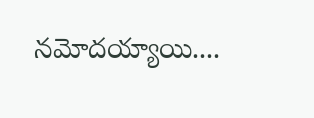నమోదయ్యాయి....